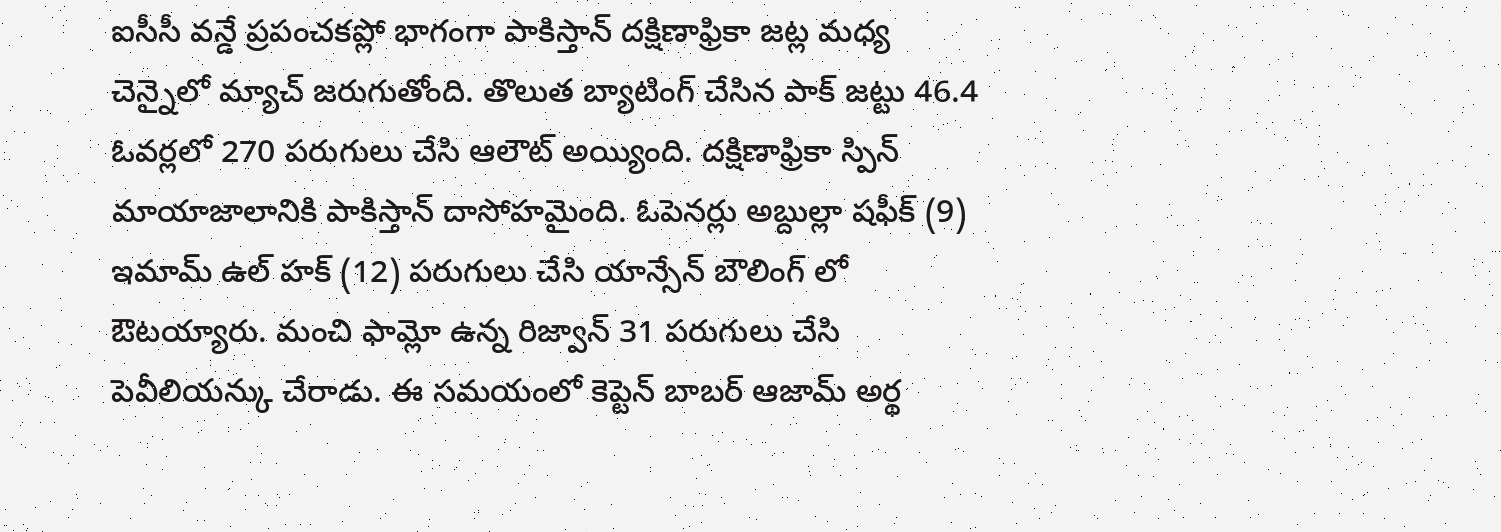ఐసీసీ వన్డే ప్రపంచకప్లో భాగంగా పాకిస్తాన్ దక్షిణాఫ్రికా జట్ల మధ్య చెన్నైలో మ్యాచ్ జరుగుతోంది. తొలుత బ్యాటింగ్ చేసిన పాక్ జట్టు 46.4 ఓవర్లలో 270 పరుగులు చేసి ఆలౌట్ అయ్యింది. దక్షిణాఫ్రికా స్పిన్ మాయాజాలానికి పాకిస్తాన్ దాసోహమైంది. ఓపెనర్లు అబ్దుల్లా షఫీక్ (9) ఇమామ్ ఉల్ హక్ (12) పరుగులు చేసి యాన్సేన్ బౌలింగ్ లో ఔటయ్యారు. మంచి ఫామ్లో ఉన్న రిజ్వాన్ 31 పరుగులు చేసి పెవీలియన్కు చేరాడు. ఈ సమయంలో కెప్టెన్ బాబర్ ఆజామ్ అర్థ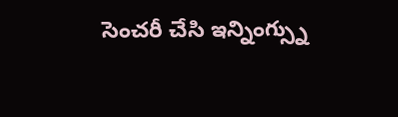సెంచరీ చేసి ఇన్నింగ్స్ను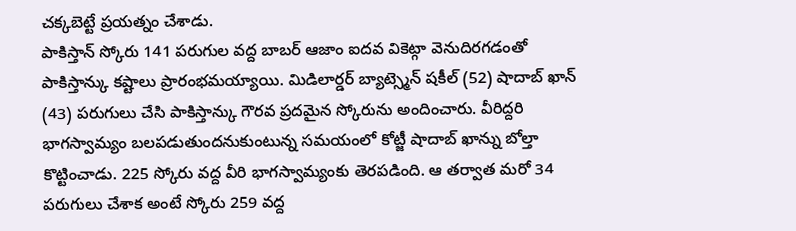చక్కబెట్టే ప్రయత్నం చేశాడు.
పాకిస్తాన్ స్కోరు 141 పరుగుల వద్ద బాబర్ ఆజాం ఐదవ వికెట్గా వెనుదిరగడంతో పాకిస్తాన్కు కష్టాలు ప్రారంభమయ్యాయి. మిడిలార్డర్ బ్యాట్స్మెన్ షకీల్ (52) షాదాబ్ ఖాన్ (43) పరుగులు చేసి పాకిస్తాన్కు గౌరవ ప్రదమైన స్కోరును అందించారు. వీరిద్దరి భాగస్వామ్యం బలపడుతుందనుకుంటున్న సమయంలో కోట్జీ షాదాబ్ ఖాన్ను బోల్తా కొట్టించాడు. 225 స్కోరు వద్ద వీరి భాగస్వామ్యంకు తెరపడింది. ఆ తర్వాత మరో 34 పరుగులు చేశాక అంటే స్కోరు 259 వద్ద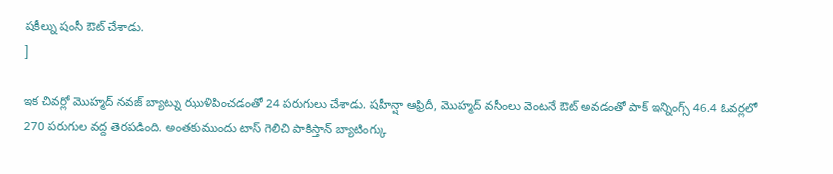షకీల్ను షంసీ ఔట్ చేశాడు.
]

ఇక చివర్లో మొహ్మద్ నవజ్ బ్యాట్ను ఝుళిపించడంతో 24 పరుగులు చేశాడు. షహీన్షా ఆఫ్రిదీ, మొహ్మద్ వసీంలు వెంటనే ఔట్ అవడంతో పాక్ ఇన్నింగ్స్ 46.4 ఓవర్లలో 270 పరుగుల వద్ద తెరపడింది. అంతకుముందు టాస్ గెలిచి పాకిస్తాన్ బ్యాటింగ్కు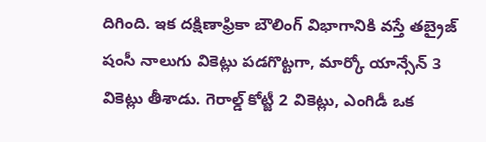దిగింది. ఇక దక్షిణాఫ్రికా బౌలింగ్ విభాగానికి వస్తే తబ్రైజ్ షంసీ నాలుగు వికెట్లు పడగొట్టగా, మార్కో యాన్సేన్ 3 వికెట్లు తీశాడు. గెరాల్డ్ కోట్జీ 2 వికెట్లు, ఎంగిడీ ఒక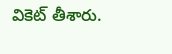వికెట్ తీశారు.